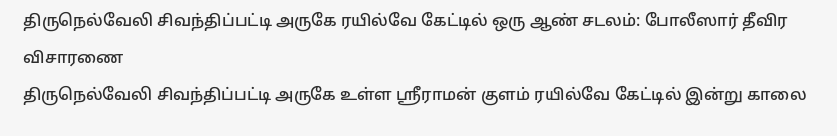திருநெல்வேலி சிவந்திப்பட்டி அருகே ரயில்வே கேட்டில் ஒரு ஆண் சடலம்: போலீஸார் தீவிர விசாரணை
திருநெல்வேலி சிவந்திப்பட்டி அருகே உள்ள ஸ்ரீராமன் குளம் ரயில்வே கேட்டில் இன்று காலை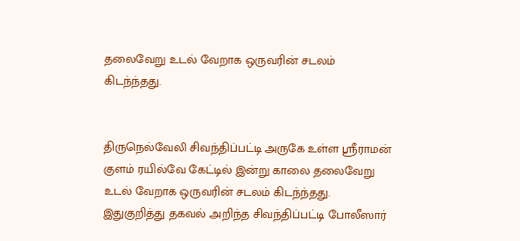தலைவேறு உடல் வேறாக ஒருவரின் சடலம் கிடந்ந்தது.


திருநெல்வேலி சிவந்திப்பட்டி அருகே உள்ள ஸ்ரீராமன் குளம் ரயில்வே கேட்டில் இன்று காலை தலைவேறு உடல் வேறாக ஒருவரின் சடலம் கிடந்ந்தது.
இதுகுறித்து தகவல் அறிந்த சிவந்திப்பட்டி போலீஸார்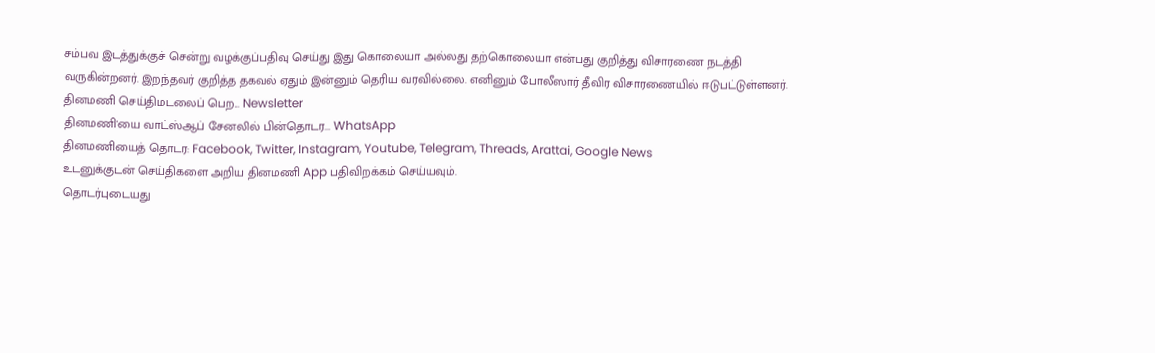சம்பவ இடத்துக்குச் சென்று வழக்குப்பதிவு செய்து இது கொலையா அல்லது தற்கொலையா என்பது குறித்து விசாரணை நடத்தி வருகின்றனர். இறந்தவர் குறித்த தகவல் ஏதும் இன்னும் தெரிய வரவில்லை. எனினும் போலீஸார் தீவிர விசாரணையில் ஈடுபட்டுள்ளனர்.
தினமணி செய்திமடலைப் பெற... Newsletter
தினமணி'யை வாட்ஸ்ஆப் சேனலில் பின்தொடர... WhatsApp
தினமணியைத் தொடர: Facebook, Twitter, Instagram, Youtube, Telegram, Threads, Arattai, Google News
உடனுக்குடன் செய்திகளை அறிய தினமணி App பதிவிறக்கம் செய்யவும்.
தொடர்புடையது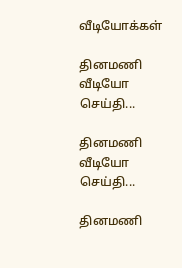வீடியோக்கள்

தினமணி வீடியோ செய்தி...

தினமணி வீடியோ செய்தி...

தினமணி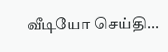வீடியோ செய்தி...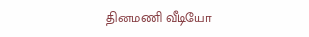தினமணி வீடியோ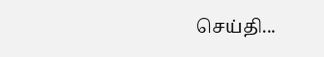செய்தி...